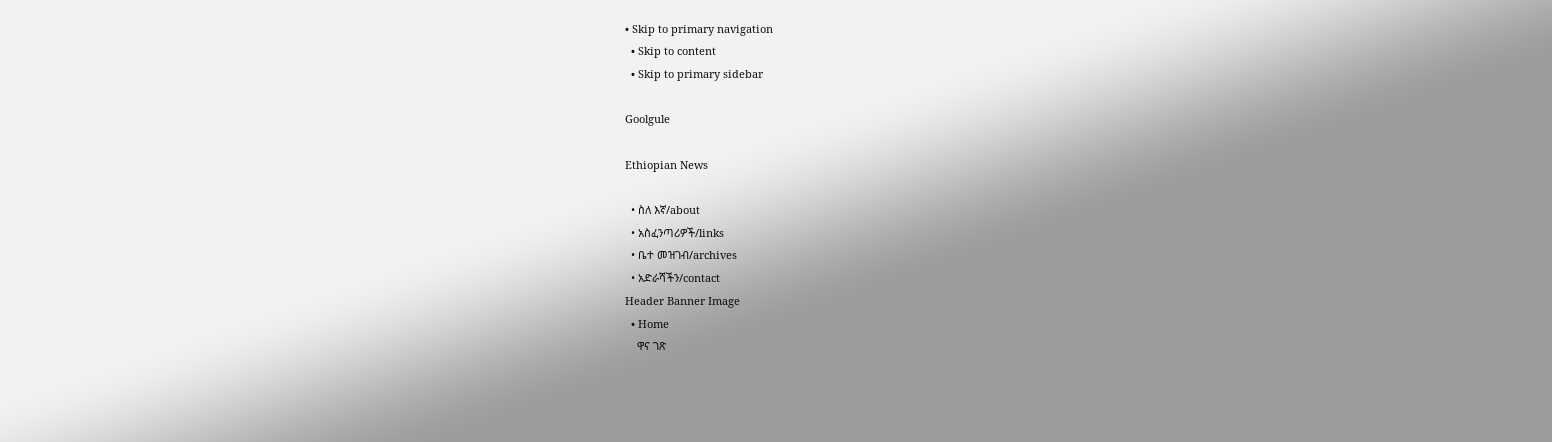• Skip to primary navigation
  • Skip to content
  • Skip to primary sidebar

Goolgule

Ethiopian News

  • ስለ እኛ/about
  • አስፈንጣሪዎች/links
  • ቤተ መዝገብ/archives
  • አድራሻችን/contact
Header Banner Image
  • Home
    ዋና ገጽ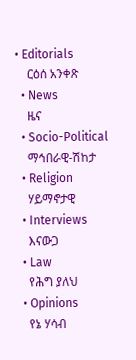• Editorials
    ርዕሰ አንቀጽ
  • News
    ዜና
  • Socio-Political
    ማኅበራዊ-ሽከታ
  • Religion
    ሃይማኖታዊ
  • Interviews
    እናውጋ
  • Law
    የሕግ ያለህ
  • Opinions
    የኔ ሃሳብ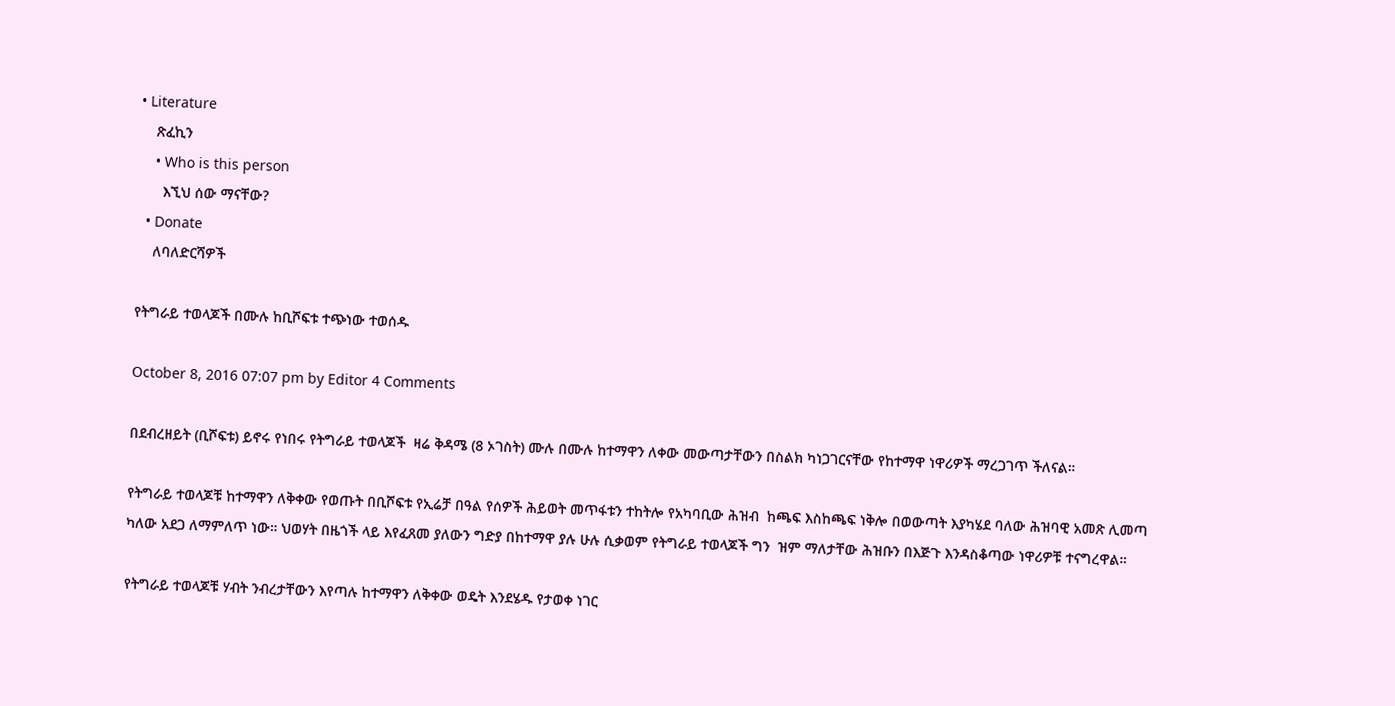• Literature
    ጽፈኪን
    • Who is this person
      እኚህ ሰው ማናቸው?
  • Donate
    ለባለድርሻዎች

የትግራይ ተወላጆች በሙሉ ከቢሾፍቱ ተጭነው ተወሰዱ

October 8, 2016 07:07 pm by Editor 4 Comments

በደብረዘይት (ቢሾፍቱ) ይኖሩ የነበሩ የትግራይ ተወላጆች  ዛሬ ቅዳሜ (8 ኦገስት) ሙሉ በሙሉ ከተማዋን ለቀው መውጣታቸውን በስልክ ካነጋገርናቸው የከተማዋ ነዋሪዎች ማረጋገጥ ችለናል።

የትግራይ ተወላጆቹ ከተማዋን ለቅቀው የወጡት በቢሾፍቱ የኢሬቻ በዓል የሰዎች ሕይወት መጥፋቱን ተከትሎ የአካባቢው ሕዝብ  ከጫፍ እስከጫፍ ነቅሎ በወውጣት እያካሄደ ባለው ሕዝባዊ አመጽ ሊመጣ ካለው አደጋ ለማምለጥ ነው። ህወሃት በዜጎች ላይ እየፈጸመ ያለውን ግድያ በከተማዋ ያሉ ሁሉ ሲቃወም የትግራይ ተወላጆች ግን  ዝም ማለታቸው ሕዝቡን በእጅጉ እንዳስቆጣው ነዋሪዎቹ ተናግረዋል።

የትግራይ ተወላጆቹ ሃብት ንብረታቸውን እየጣሉ ከተማዋን ለቅቀው ወዴት እንደሄዱ የታወቀ ነገር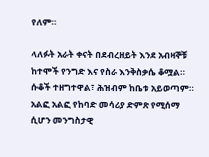የለም።

ላለፉት አራት ቀናት በደብረዘይት እንደ አብዛኞቹ ከተሞች የንግድ እና የስራ እንቅስቃሴ ቆሟል። ሱቆች ተዘግተዋል፣ ሕዝብም ከቤቱ አይወጣም። አልፎ አልፎ የከባድ መሳሪያ ድምጽ የሚሰማ ሲሆን መንግስታዊ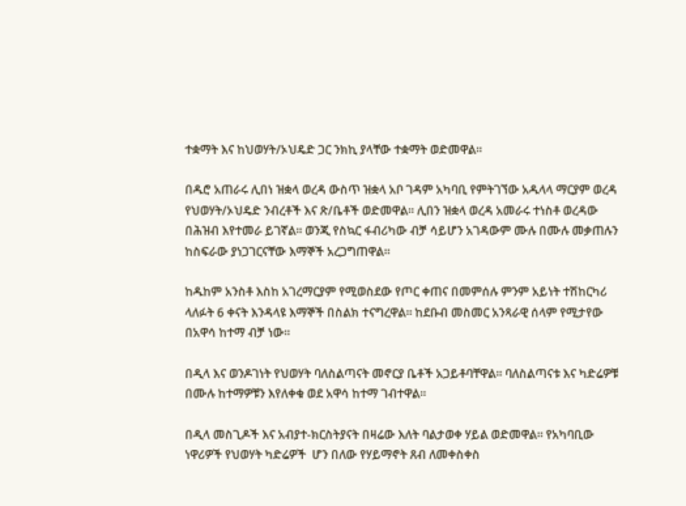ተቋማት እና ከህወሃት/ኦህዴድ ጋር ንክኪ ያላቸው ተቋማት ወድመዋል።

በዱሮ አጠራሩ ሊበነ ዝቋላ ወረዳ ውስጥ ዝቋላ አቦ ገዳም አካባቢ የምትገኘው አዱላላ ማርያም ወረዳ የህወሃት/ኦህዴድ ንብረቶች እና ጽ/ቤቶች ወድመዋል። ሊበን ዝቋላ ወረዳ አመራሩ ተነስቶ ወረዳው በሕዝብ እየተመራ ይገኛል። ወንጂ የስኳር ፋብሪካው ብቻ ሳይሆን አገዳውም ሙሉ በሙሉ መቃጠሉን ከስፍራው ያነጋገርናቸው እማኞች አረጋግጠዋል።

ከዱከም አንስቶ እስከ አገረማርያም የሚወስደው የጦር ቀጠና በመምሰሉ ምንም አይነት ተሽከርካሪ ላለፉት 6 ቀናት እንዳላዩ እማኞች በስልክ ተናግረዋል። ከደቡብ መስመር አንጻራዊ ሰላም የሚታየው በአዋሳ ከተማ ብቻ ነው።

በዲላ እና ወንዶገነት የህወሃት ባለስልጣናት መኖርያ ቤቶች አጋይቶባቸዋል። ባለስልጣናቱ እና ካድሬዎቹ በሙሉ ከተማዎቹን እየለቀቁ ወደ አዋሳ ከተማ ገብተዋል።

በዲላ መስጊዶች እና አብያተ-ክርስትያናት በዛሬው እለት ባልታወቀ ሃይል ወድመዋል። የአካባቢው ነዋሪዎች የህወሃት ካድሬዎች  ሆን በለው የሃይማኖት ጸብ ለመቀስቀስ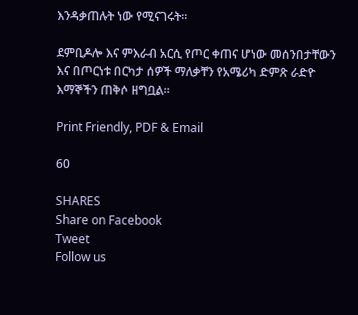እንዳቃጠሉት ነው የሚናገሩት።

ደምቢዶሎ እና ምእራብ አርሲ የጦር ቀጠና ሆነው መሰንበታቸውን እና በጦርነቱ በርካታ ሰዎች ማለቃቸን የአሜሪካ ድምጽ ራድዮ እማኞችን ጠቅሶ ዘግቧል።

Print Friendly, PDF & Email

60

SHARES
Share on Facebook
Tweet
Follow us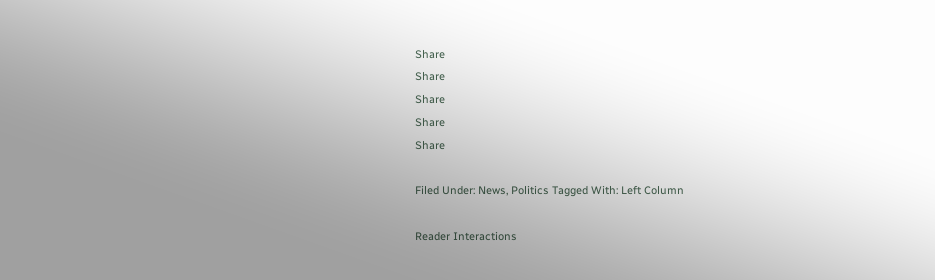Share
Share
Share
Share
Share

Filed Under: News, Politics Tagged With: Left Column

Reader Interactions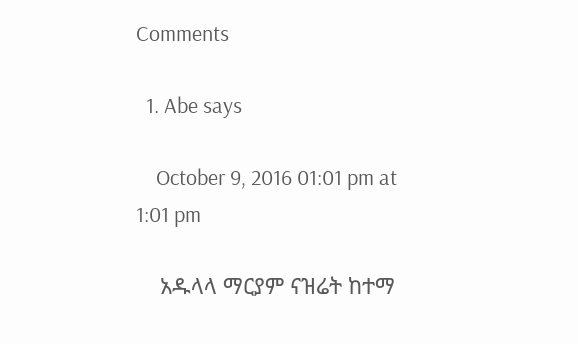Comments

  1. Abe says

    October 9, 2016 01:01 pm at 1:01 pm

    አዱላላ ማርያም ናዝሬት ከተማ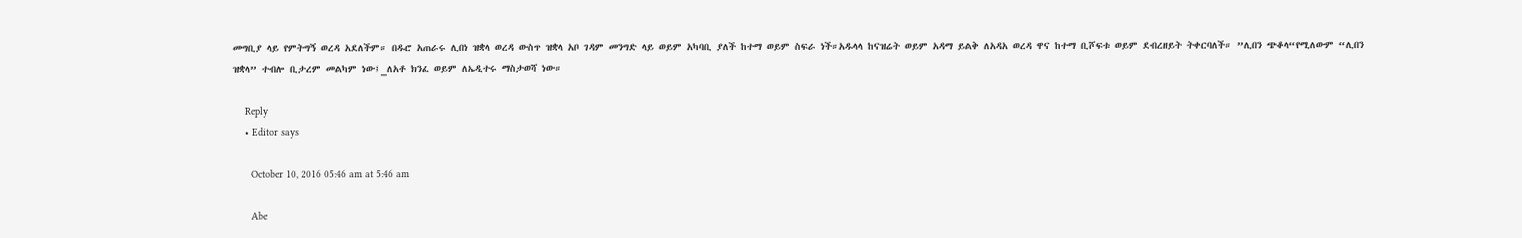መግቢያ ላይ የምትግኝ ወረዳ አደለችም። በዱሮ አጠራሩ ሊበነ ዝቋላ ወረዳ ውስጥ ዝቋላ አቦ ገዳም መንግድ ላይ ወይም አካባቢ ያለች ከተማ ወይም ስፍራ ነች።አዱላላ ከናዝሬት ወይም አዳማ ይልቅ ለአዳአ ወረዳ ዋና ከተማ ቢሾፍቱ ወይም ደብረዘይት ትቀርባለች። ”ሊበን ጭቆላ“የሚለውም “ሊበን ዝቋላ” ተብሎ ቢታረም መልካም ነው፤_ለአቶ ክንፈ ወይም ለኤዲተሩ ማስታወሻ ነው።

    Reply
    • Editor says

      October 10, 2016 05:46 am at 5:46 am

      Abe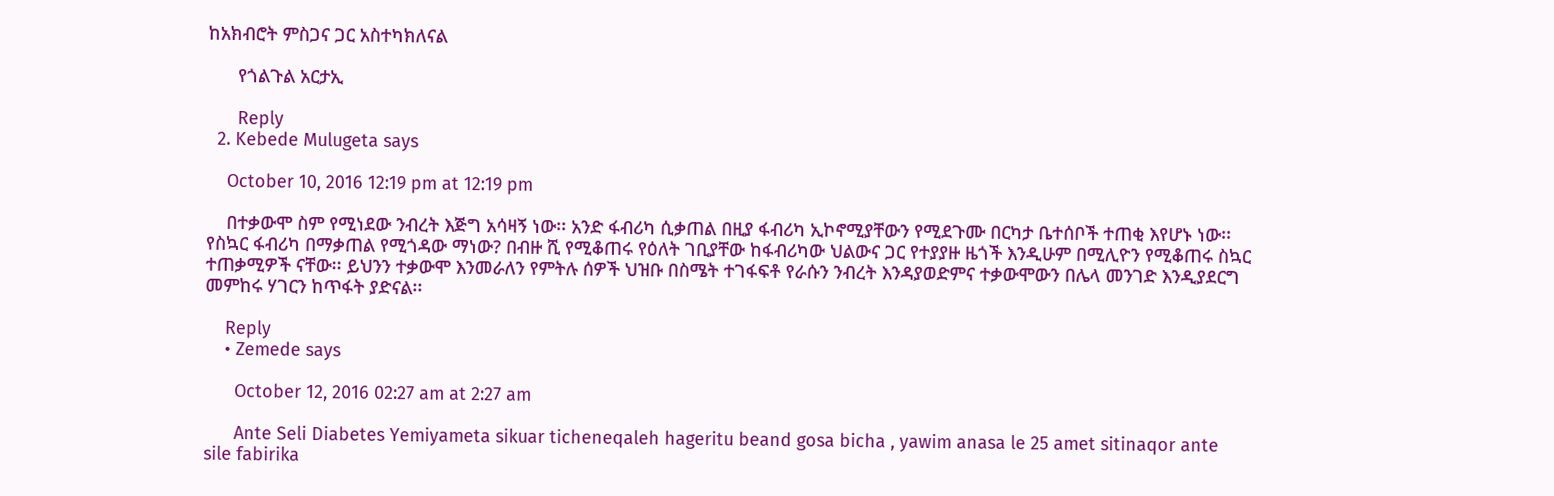ከአክብሮት ምስጋና ጋር አስተካክለናል

      የጎልጉል አርታኢ

      Reply
  2. Kebede Mulugeta says

    October 10, 2016 12:19 pm at 12:19 pm

    በተቃውሞ ስም የሚነደው ንብረት እጅግ አሳዛኝ ነው፡፡ አንድ ፋብሪካ ሲቃጠል በዚያ ፋብሪካ ኢኮኖሚያቸውን የሚደጉሙ በርካታ ቤተሰቦች ተጠቂ እየሆኑ ነው፡፡ የስኳር ፋብሪካ በማቃጠል የሚጎዳው ማነው? በብዙ ሺ የሚቆጠሩ የዕለት ገቢያቸው ከፋብሪካው ህልውና ጋር የተያያዙ ዜጎች እንዲሁም በሚሊዮን የሚቆጠሩ ስኳር ተጠቃሚዎች ናቸው፡፡ ይህንን ተቃውሞ እንመራለን የምትሉ ሰዎች ህዝቡ በስሜት ተገፋፍቶ የራሱን ንብረት እንዳያወድምና ተቃውሞውን በሌላ መንገድ እንዲያደርግ መምከሩ ሃገርን ከጥፋት ያድናል፡፡

    Reply
    • Zemede says

      October 12, 2016 02:27 am at 2:27 am

      Ante Seli Diabetes Yemiyameta sikuar ticheneqaleh hageritu beand gosa bicha , yawim anasa le 25 amet sitinaqor ante sile fabirika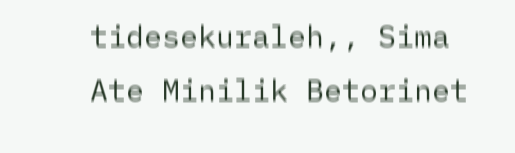tidesekuraleh,, Sima Ate Minilik Betorinet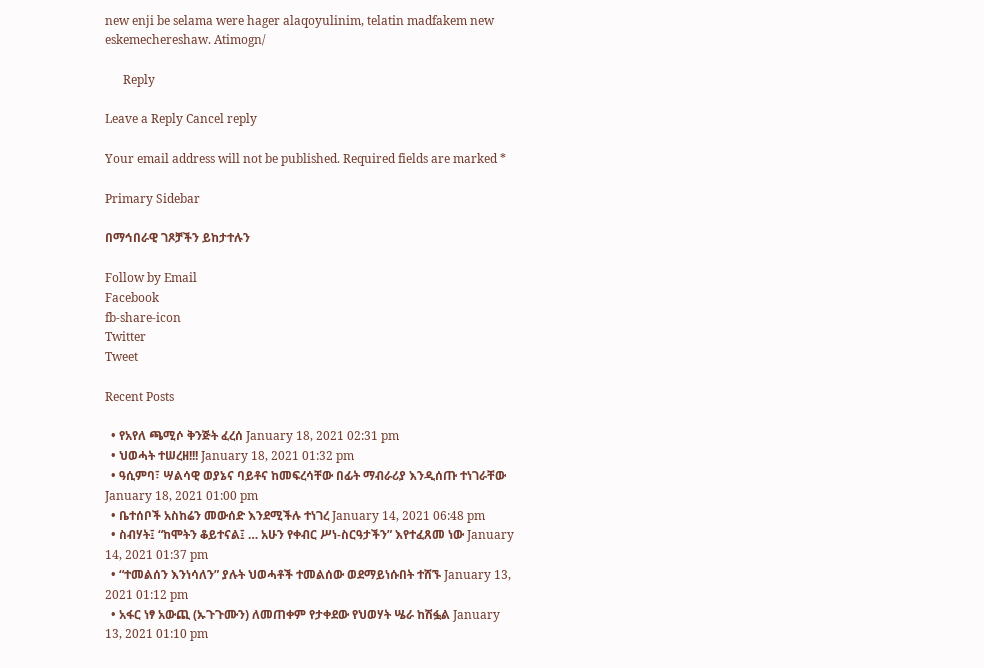new enji be selama were hager alaqoyulinim, telatin madfakem new eskemechereshaw. Atimogn/

      Reply

Leave a Reply Cancel reply

Your email address will not be published. Required fields are marked *

Primary Sidebar

በማኅበራዊ ገጾቻችን ይከታተሉን

Follow by Email
Facebook
fb-share-icon
Twitter
Tweet

Recent Posts

  • የአየለ ጫሚሶ ቅንጅት ፈረሰ January 18, 2021 02:31 pm
  • ህወሓት ተሠረዘ!!! January 18, 2021 01:32 pm
  • ዓሲምባ፣ ሣልሳዊ ወያኔና ባይቶና ከመፍረሳቸው በፊት ማብራሪያ እንዲሰጡ ተነገራቸው January 18, 2021 01:00 pm
  • ቤተሰቦች አስከሬን መውሰድ እንደሚችሉ ተነገረ January 14, 2021 06:48 pm
  • ስብሃት፤ “ከሞትን ቆይተናል፤ … አሁን የቀብር ሥነ-ስርዓታችን” እየተፈጸመ ነው January 14, 2021 01:37 pm
  • “ተመልሰን እንነሳለን” ያሉት ህወሓቶች ተመልሰው ወደማይነሱበት ተሸኙ January 13, 2021 01:12 pm
  • አፋር ነፃ አውጪ (ኡጉጉሙን) ለመጠቀም የታቀደው የህወሃት ሤራ ከሽፏል January 13, 2021 01:10 pm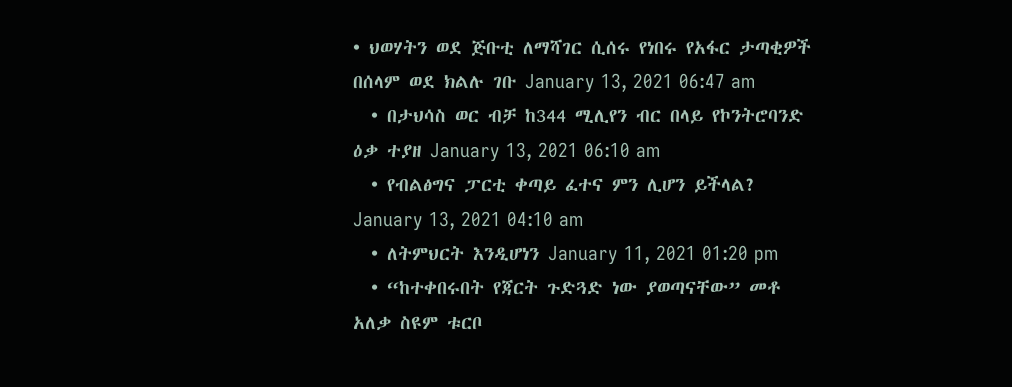• ህወሃትን ወደ ጅቡቲ ለማሻገር ሲሰሩ የነበሩ የአፋር ታጣቂዎች በሰላም ወደ ክልሉ ገቡ January 13, 2021 06:47 am
  • በታህሳስ ወር ብቻ ከ344 ሚሊየን ብር በላይ የኮንትሮባንድ ዕቃ ተያዘ January 13, 2021 06:10 am
  • የብልፅግና ፓርቲ ቀጣይ ፈተና ምን ሊሆን ይችላል? January 13, 2021 04:10 am
  • ለትምህርት እንዲሆነን January 11, 2021 01:20 pm
  • “ከተቀበሩበት የጃርት ጉድጓድ ነው ያወጣናቸው” መቶ አለቃ ስዩም ቱርቦ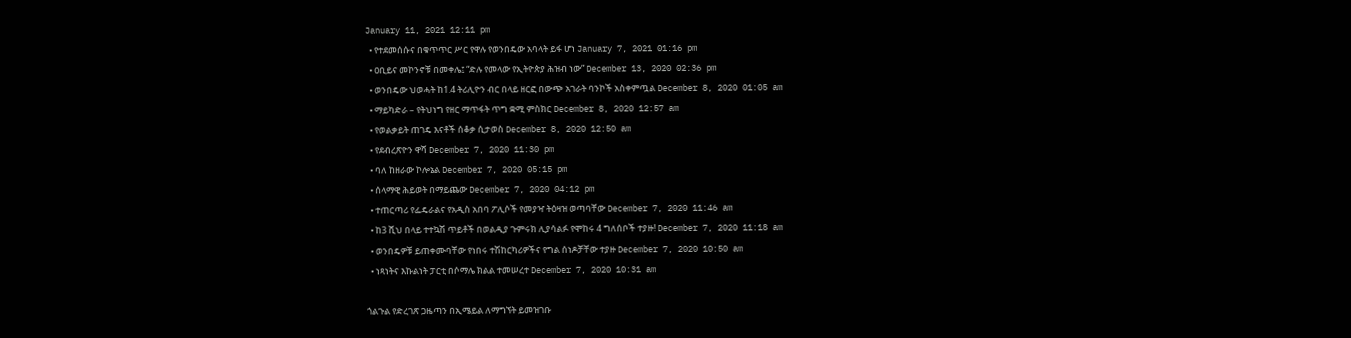January 11, 2021 12:11 pm
  • የተደመሰሱና በቁጥጥር ሥር የዋሉ የወንበዴው አባላት ይፋ ሆነ January 7, 2021 01:16 pm
  • ዐቢይና መኮንኖቹ በመቀሌ፤ “ድሉ የመላው የኢትዮጵያ ሕዝብ ነው” December 13, 2020 02:36 pm
  • ወንበዴው ህወሓት ከ1.4 ትሪሊዮን ብር በላይ ዘርፎ በውጭ አገራት ባንኮች አስቀምጧል December 8, 2020 01:05 am
  • ማይካድራ – የትህነግ የዘር ማጥፋት ጥግ ቋሚ ምስክር December 8, 2020 12:57 am
  • የወልቃይት ጠገዴ እናቶች ሰቆቃ ሲታወስ December 8, 2020 12:50 am
  • የደብረጽዮን ዋሻ December 7, 2020 11:30 pm
  • ባለ ከዘራው ኮሎኔል December 7, 2020 05:15 pm
  • ሰላማዊ ሕይወት በማይጨው December 7, 2020 04:12 pm
  • ተጠርጣሪ የፌዴራልና የአዲስ አበባ ፖሊሶች የመያዣ ትዕዛዝ ወጣባቸው December 7, 2020 11:46 am
  • ከ3 ሺህ በላይ ተተኳሽ ጥይቶች በወልዲያ ጉምሩክ ሊያሳልፉ የሞከሩ 4 ግለሰቦች ተያዙ! December 7, 2020 11:18 am
  • ወንበዴዎቹ ይጠቀሙባቸው የነበሩ ተሽከርካሪዎችና የግል ሰነዶቻቸው ተያዙ December 7, 2020 10:50 am
  • ነጻነትና እኩልነት ፓርቲ በሶማሌ ክልል ተመሠረተ December 7, 2020 10:31 am

ጎልጉል የድረገጽ ጋዜጣን በኢሜይል ለማግኘት ይመዝገቡ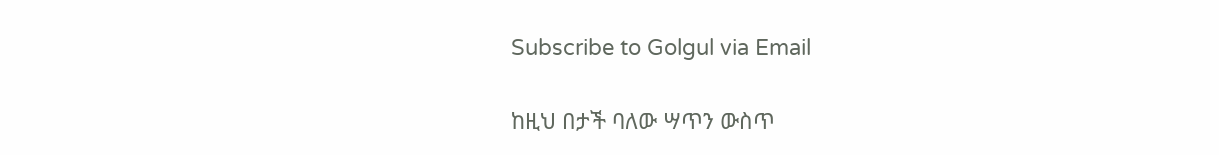Subscribe to Golgul via Email

ከዚህ በታች ባለው ሣጥን ውስጥ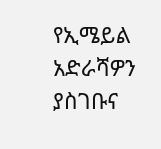የኢሜይል አድራሻዎን ያስገቡና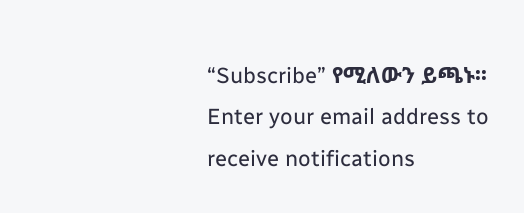“Subscribe” የሚለውን ይጫኑ፡፡
Enter your email address to receive notifications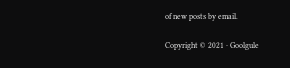of new posts by email.

Copyright © 2021 · Goolgule